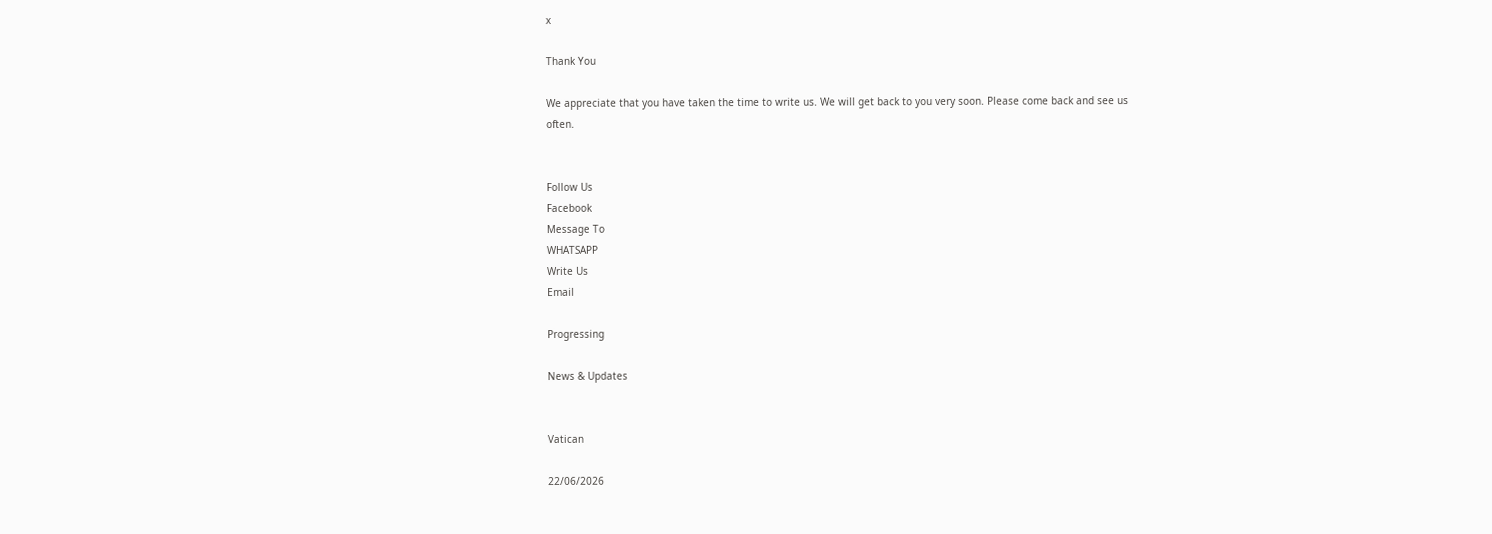x

Thank You

We appreciate that you have taken the time to write us. We will get back to you very soon. Please come back and see us often.


Follow Us
Facebook
Message To
WHATSAPP
Write Us
Email

Progressing

News & Updates


Vatican

22/06/2026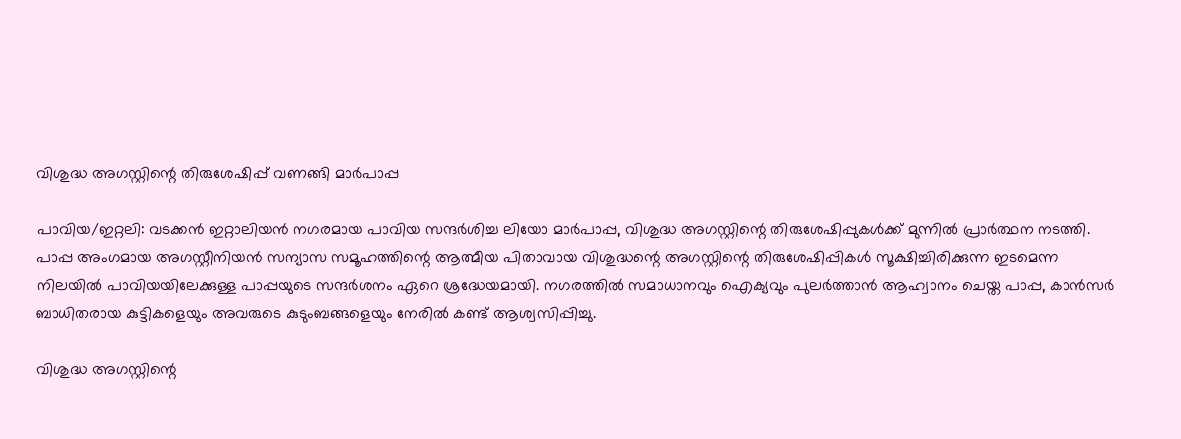വിശുദ്ധ അഗസ്റ്റിന്റെ തിരുശേഷിപ്പ് വണങ്ങി മാര്‍പാപ്പ

പാവിയ/ഇറ്റലി: വടക്കന്‍ ഇറ്റാലിയന്‍ നഗരമായ പാവിയ സന്ദര്‍ശിച്ച ലിയോ മാര്‍പാപ്പ, വിശുദ്ധ അഗസ്റ്റിന്റെ തിരുശേഷിപ്പുകള്‍ക്ക് മുന്നില്‍ പ്രാര്‍ത്ഥന നടത്തി. പാപ്പ അംഗമായ അഗസ്റ്റീനിയന്‍ സന്യാസ സമൂഹത്തിന്റെ ആത്മീയ പിതാവായ വിശുദ്ധന്റെ അഗസ്റ്റിന്റെ തിരുശേഷിപ്പികള്‍ സൂക്ഷിച്ചിരിക്കുന്ന ഇടമെന്ന നിലയില്‍ പാവിയയിലേക്കുള്ള പാപ്പയുടെ സന്ദര്‍ശനം ഏറെ ശ്രദ്ധേയമായി. നഗരത്തില്‍ സമാധാനവും ഐക്യവും പുലര്‍ത്താന്‍ ആഹ്വാനം ചെയ്ത പാപ്പ, കാന്‍സര്‍ ബാധിതരായ കുട്ടികളെയും അവരുടെ കുടുംബങ്ങളെയും നേരില്‍ കണ്ട് ആശ്വസിപ്പിച്ചു.

വിശുദ്ധ അഗസ്റ്റിന്റെ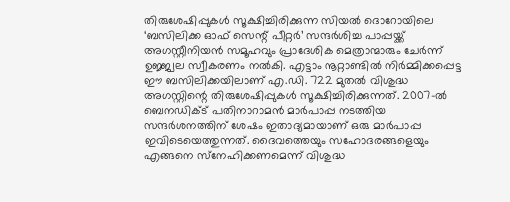തിരുശേഷിപ്പുകള്‍ സൂക്ഷിച്ചിരിക്കുന്ന സിയല്‍ ദൊറോയിലെ ‘ബസിലിക്ക ഓഫ് സെന്റ് പീറ്റര്‍’ സന്ദര്‍ശിച്ച പാപ്പയ്ക്ക് അഗസ്റ്റീനിയന്‍ സമൂഹവും പ്രാദേശിക മെത്രാന്മാരും ചേര്‍ന്ന് ഉജ്ജ്വല സ്വീകരണം നല്‍കി. എട്ടാം നൂറ്റാണ്ടില്‍ നിര്‍മ്മിക്കപ്പെട്ട ഈ ബസിലിക്കയിലാണ് എ.ഡി. 722 മുതല്‍ വിശുദ്ധ അഗസ്റ്റിന്റെ തിരുശേഷിപ്പുകള്‍ സൂക്ഷിച്ചിരിക്കുന്നത്. 2007-ല്‍ ബെനഡിക്ട് പതിനാറാമന്‍ മാര്‍പാപ്പ നടത്തിയ സന്ദര്‍ശനത്തിന് ശേഷം ഇതാദ്യമായാണ് ഒരു മാര്‍പാപ്പ ഇവിടെയെത്തുന്നത്. ദൈവത്തെയും സഹോദരങ്ങളെയും എങ്ങനെ സ്‌നേഹിക്കണമെന്ന് വിശുദ്ധ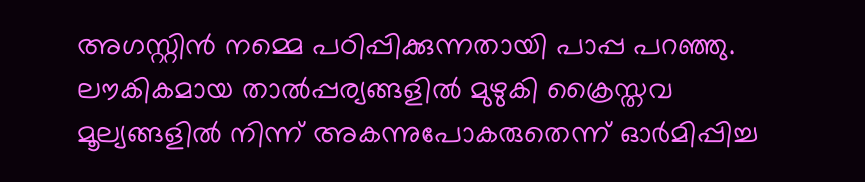അഗസ്റ്റിന്‍ നമ്മെ പഠിപ്പിക്കുന്നതായി പാപ്പ പറഞ്ഞു. ലൗകികമായ താല്‍പ്പര്യങ്ങളില്‍ മുഴുകി ക്രൈസ്തവ മൂല്യങ്ങളില്‍ നിന്ന് അകന്നുപോകരുതെന്ന് ഓര്‍മിപ്പിച്ച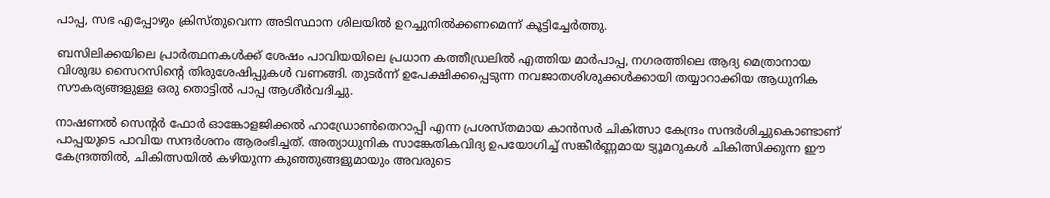പാപ്പ, സഭ എപ്പോഴും ക്രിസ്തുവെന്ന അടിസ്ഥാന ശിലയില്‍ ഉറച്ചുനില്‍ക്കണമെന്ന് കൂട്ടിച്ചേര്‍ത്തു.

ബസിലിക്കയിലെ പ്രാര്‍ത്ഥനകള്‍ക്ക് ശേഷം പാവിയയിലെ പ്രധാന കത്തീഡ്രലില്‍ എത്തിയ മാര്‍പാപ്പ, നഗരത്തിലെ ആദ്യ മെത്രാനായ വിശുദ്ധ സൈറസിന്റെ തിരുശേഷിപ്പുകള്‍ വണങ്ങി. തുടര്‍ന്ന് ഉപേക്ഷിക്കപ്പെടുന്ന നവജാതശിശുക്കള്‍ക്കായി തയ്യാറാക്കിയ ആധുനിക സൗകര്യങ്ങളുള്ള ഒരു തൊട്ടില്‍ പാപ്പ ആശീര്‍വദിച്ചു.

നാഷണല്‍ സെന്റര്‍ ഫോര്‍ ഓങ്കോളജിക്കല്‍ ഹാഡ്രോണ്‍തെറാപ്പി എന്ന പ്രശസ്തമായ കാന്‍സര്‍ ചികിത്സാ കേന്ദ്രം സന്ദര്‍ശിച്ചുകൊണ്ടാണ് പാപ്പയുടെ പാവിയ സന്ദര്‍ശനം ആരംഭിച്ചത്. അത്യാധുനിക സാങ്കേതികവിദ്യ ഉപയോഗിച്ച് സങ്കീര്‍ണ്ണമായ ട്യൂമറുകള്‍ ചികിത്സിക്കുന്ന ഈ കേന്ദ്രത്തില്‍, ചികിത്സയില്‍ കഴിയുന്ന കുഞ്ഞുങ്ങളുമായും അവരുടെ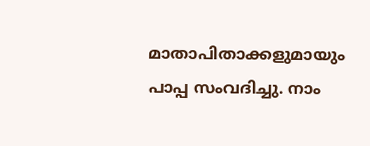മാതാപിതാക്കളുമായും പാപ്പ സംവദിച്ചു. നാം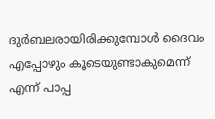ദുര്‍ബലരായിരിക്കുമ്പോള്‍ ദൈവം എപ്പോഴും കൂടെയുണ്ടാകുമെന്ന് എന്ന് പാപ്പ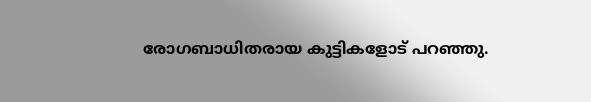രോഗബാധിതരായ കുട്ടികളോട് പറഞ്ഞു.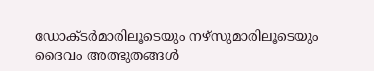ഡോക്ടര്‍മാരിലൂടെയും നഴ്‌സുമാരിലൂടെയും ദൈവം അത്ഭുതങ്ങള്‍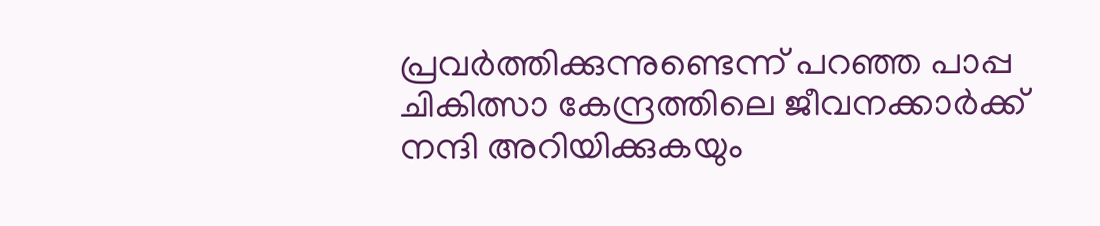പ്രവര്‍ത്തിക്കുന്നുണ്ടെന്ന് പറഞ്ഞ പാപ്പ ചികിത്സാ കേന്ദ്രത്തിലെ ജീവനക്കാര്‍ക്ക് നന്ദി അറിയിക്കുകയും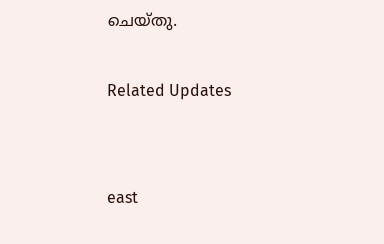ചെയ്തു.

Related Updates


east